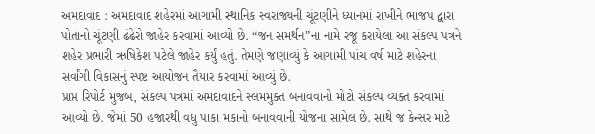અમદાવાદ : અમદાવાદ શહેરમાં આગામી સ્થાનિક સ્વરાજ્યની ચૂંટણીને ધ્યાનમાં રાખીને ભાજપ દ્વારા પોતાનો ચૂંટણી ઢંઢેરો જાહેર કરવામાં આવ્યો છે. “જન સમર્થન”ના નામે રજૂ કરાયેલા આ સંકલ્પ પત્રને શહેર પ્રભારી ઋષિકેશ પટેલે જાહેર કર્યું હતું. તેમણે જણાવ્યું કે આગામી પાંચ વર્ષ માટે શહેરના સર્વાંગી વિકાસનું સ્પષ્ટ આયોજન તૈયાર કરવામાં આવ્યું છે.
પ્રાપ્ત રિપોર્ટ મુજબ, સંકલ્પ પત્રમાં અમદાવાદને સ્લમમુક્ત બનાવવાનો મોટો સંકલ્પ વ્યક્ત કરવામાં આવ્યો છે. જેમાં 50 હજારથી વધુ પાકા મકાનો બનાવવાની યોજના સામેલ છે. સાથે જ કેન્સર માટે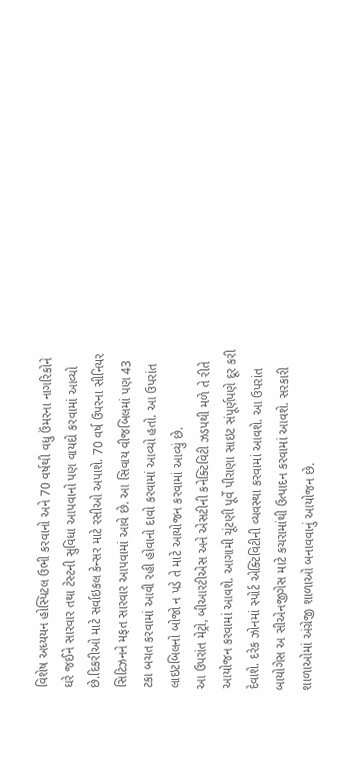વિશેષ અધ્યયન હોસ્પિટલ ઉભી કરવાનો અને 70 વર્ષથી વધુ ઉંમરના નાગરિકોને ઘરે જઈને સારવાર તથા ટેસ્ટની સુવિધા આપવાનો પણ વાયદો કરવામાં આવ્યો છે.દિકરીઓ માટે સર્વાઇકલ કેન્સર માટે રસીઓ અપાશે. 70 વર્ષ ઉપરના સીનિયર સિટિઝનને મફત સારવાર આપવામાં આવે છે. આ સિવાય વીજબિલમાં પણ 43 ટકા બચત કરવામાં આવી રહી હોવાનો દાવો કરવામાં આવ્યો હતો. આ ઉપરાંત લાઇટબિલનો બોજો ન પડે તે માટે આયોજન કરવામાં આવ્યું છે.
આ ઉપરાંત મેટ્રો, બીઆરટીએસ અને એસટીની કનેક્ટિવિટી ઝડપથી મળે તે રીતે આયોજન કરવામાં આવશે. આગામી ચૂંટણી પૂર્વે પીરાણા સાઇટ સંપૂર્ણપણે દૂર કરી દેવાશે. દરેક ઝોનમાં સ્પોર્ટ એક્ટિવિટીની વ્યવસ્થા કરવામાં આવશે. આ ઉપરાંત બાયોગેસ અ સીએનજીગેસ માટે કચરામાંથી ઉત્પાદન કરવામાં આવશે. સરકારી શાળાઓમાં અંગ્રેજી શાળાઓ બનાવવાનું આયોજન છે.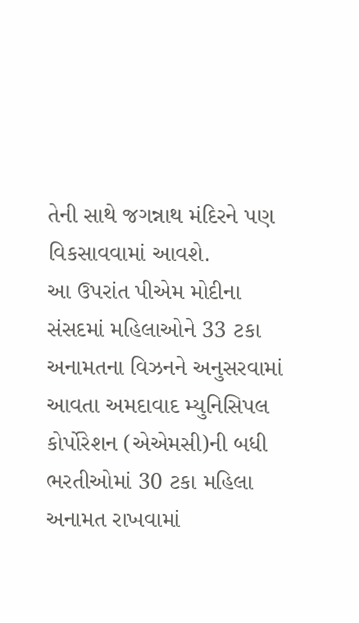તેની સાથે જગન્નાથ મંદિરને પણ વિકસાવવામાં આવશે.
આ ઉપરાંત પીએમ મોદીના સંસદમાં મહિલાઓને 33 ટકા અનામતના વિઝનને અનુસરવામાં આવતા અમદાવાદ મ્યુનિસિપલ કોર્પોરેશન (એએમસી)ની બધી ભરતીઓમાં 30 ટકા મહિલા અનામત રાખવામાં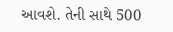આવશે. તેની સાથે 500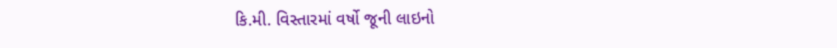કિ.મી. વિસ્તારમાં વર્ષો જૂની લાઇનો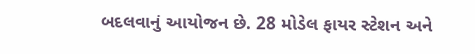બદલવાનું આયોજન છે. 28 મોડેલ ફાયર સ્ટેશન અને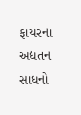ફાયરના અદ્યતન સાધનો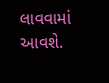લાવવામાં આવશે.